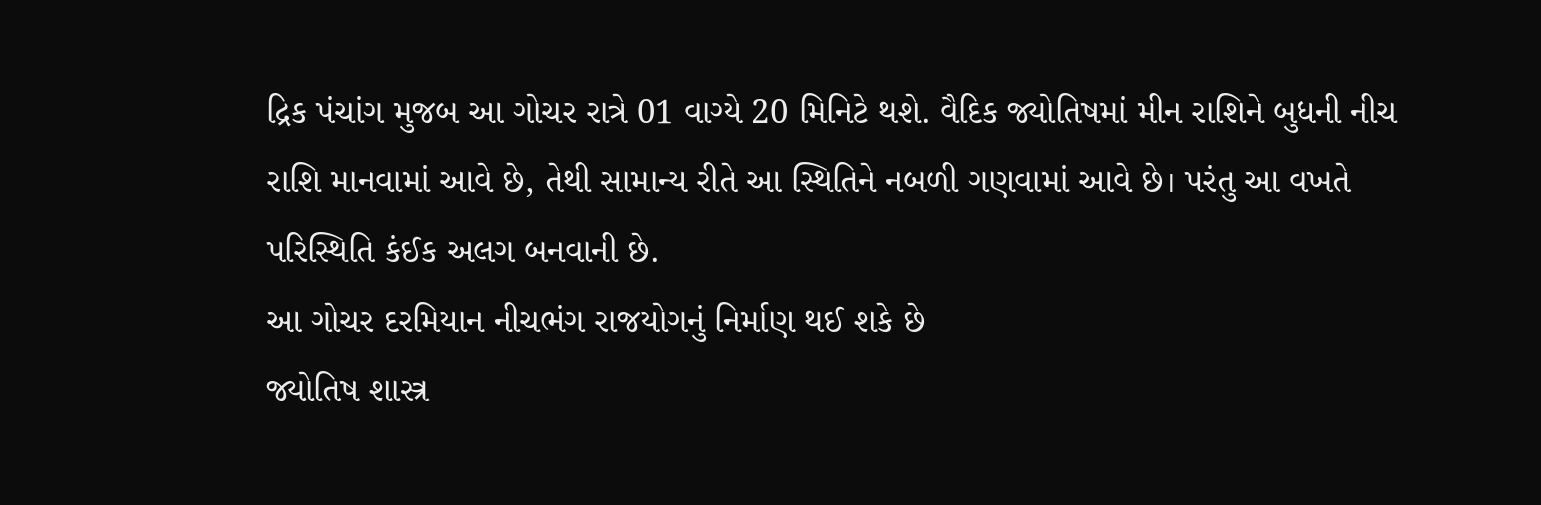દ્રિક પંચાંગ મુજબ આ ગોચર રાત્રે 01 વાગ્યે 20 મિનિટે થશે. વૈદિક જ્યોતિષમાં મીન રાશિને બુધની નીચ રાશિ માનવામાં આવે છે, તેથી સામાન્ય રીતે આ સ્થિતિને નબળી ગણવામાં આવે છે। પરંતુ આ વખતે પરિસ્થિતિ કંઈક અલગ બનવાની છે.
આ ગોચર દરમિયાન નીચભંગ રાજયોગનું નિર્માણ થઈ શકે છે
જ્યોતિષ શાસ્ત્ર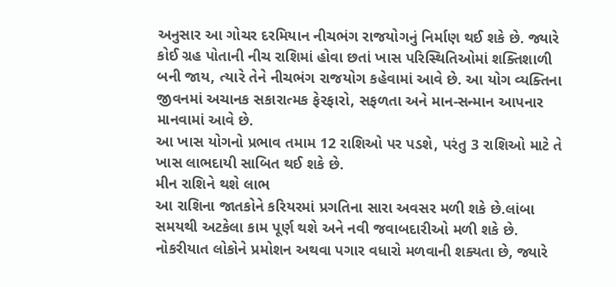અનુસાર આ ગોચર દરમિયાન નીચભંગ રાજયોગનું નિર્માણ થઈ શકે છે. જ્યારે કોઈ ગ્રહ પોતાની નીચ રાશિમાં હોવા છતાં ખાસ પરિસ્થિતિઓમાં શક્તિશાળી બની જાય, ત્યારે તેને નીચભંગ રાજયોગ કહેવામાં આવે છે. આ યોગ વ્યક્તિના જીવનમાં અચાનક સકારાત્મક ફેરફારો, સફળતા અને માન-સન્માન આપનાર માનવામાં આવે છે.
આ ખાસ યોગનો પ્રભાવ તમામ 12 રાશિઓ પર પડશે, પરંતુ 3 રાશિઓ માટે તે ખાસ લાભદાયી સાબિત થઈ શકે છે.
મીન રાશિને થશે લાભ
આ રાશિના જાતકોને કરિયરમાં પ્રગતિના સારા અવસર મળી શકે છે.લાંબા સમયથી અટકેલા કામ પૂર્ણ થશે અને નવી જવાબદારીઓ મળી શકે છે. નોકરીયાત લોકોને પ્રમોશન અથવા પગાર વધારો મળવાની શક્યતા છે, જ્યારે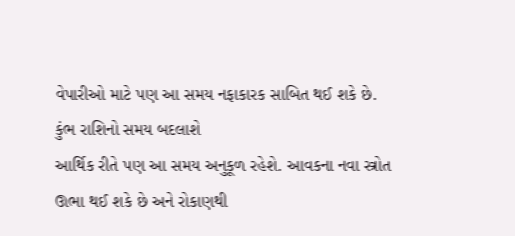વેપારીઓ માટે પણ આ સમય નફાકારક સાબિત થઈ શકે છે.
કુંભ રાશિનો સમય બદલાશે
આર્થિક રીતે પણ આ સમય અનુકૂળ રહેશે. આવકના નવા સ્ત્રોત ઊભા થઈ શકે છે અને રોકાણથી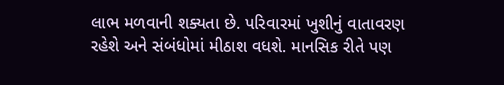લાભ મળવાની શક્યતા છે. પરિવારમાં ખુશીનું વાતાવરણ રહેશે અને સંબંધોમાં મીઠાશ વધશે. માનસિક રીતે પણ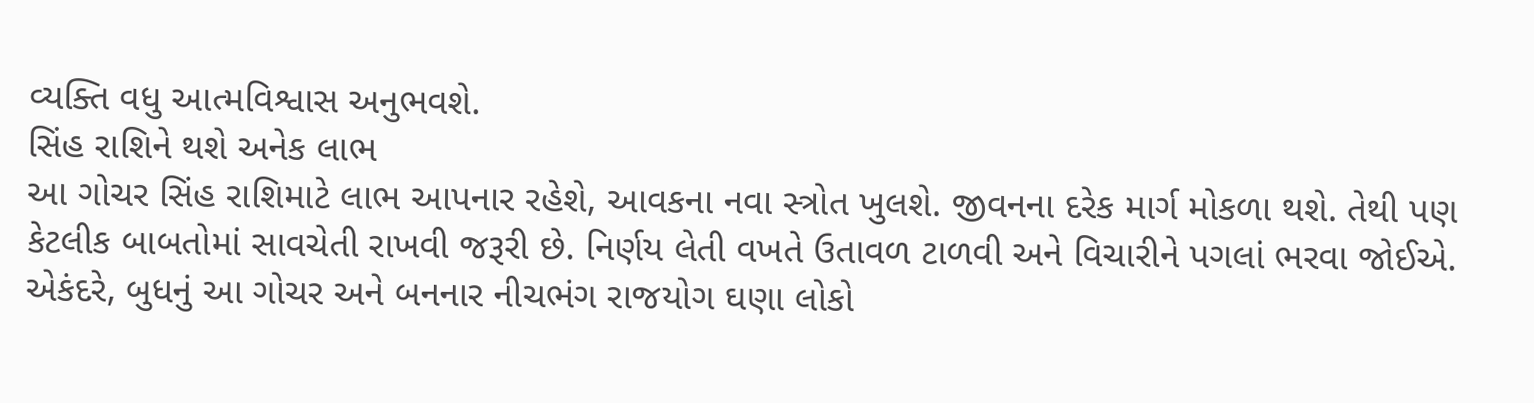વ્યક્તિ વધુ આત્મવિશ્વાસ અનુભવશે.
સિંહ રાશિને થશે અનેક લાભ
આ ગોચર સિંહ રાશિમાટે લાભ આપનાર રહેશે, આવકના નવા સ્ત્રોત ખુલશે. જીવનના દરેક માર્ગ મોકળા થશે. તેથી પણ કેટલીક બાબતોમાં સાવચેતી રાખવી જરૂરી છે. નિર્ણય લેતી વખતે ઉતાવળ ટાળવી અને વિચારીને પગલાં ભરવા જોઈએ. એકંદરે, બુધનું આ ગોચર અને બનનાર નીચભંગ રાજયોગ ઘણા લોકો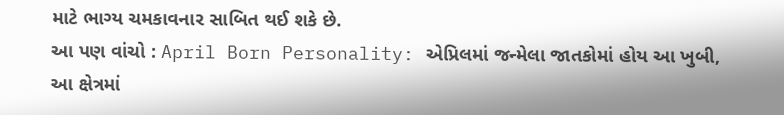માટે ભાગ્ય ચમકાવનાર સાબિત થઈ શકે છે.
આ પણ વાંચો : April Born Personality: એપ્રિલમાં જન્મેલા જાતકોમાં હોય આ ખુબી, આ ક્ષેત્રમાં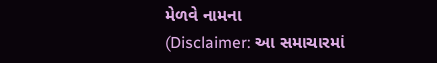મેળવે નામના
(Disclaimer: આ સમાચારમાં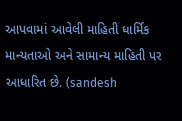આપવામાં આવેલી માહિતી ધાર્મિક માન્યતાઓ અને સામાન્ય માહિતી પર આધારિત છે. (sandesh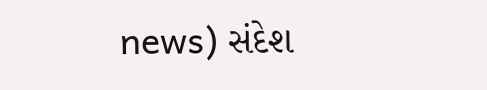news) સંદેશ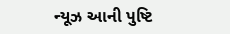ન્યૂઝ આની પુષ્ટિ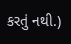કરતું નથી.)